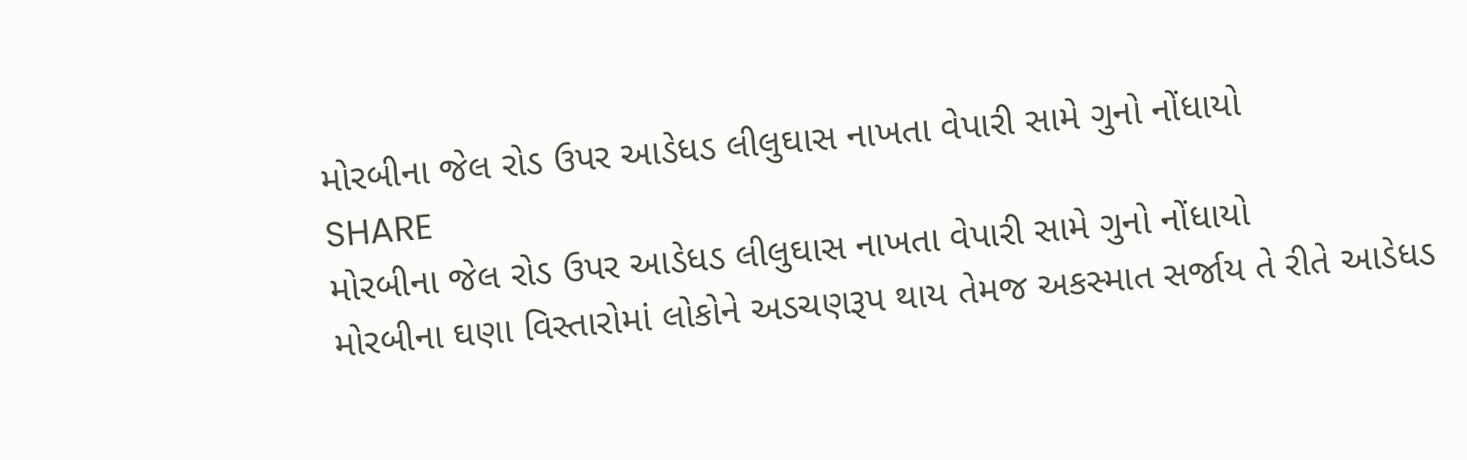મોરબીના જેલ રોડ ઉપર આડેધડ લીલુઘાસ નાખતા વેપારી સામે ગુનો નોંધાયો
SHARE
મોરબીના જેલ રોડ ઉપર આડેધડ લીલુઘાસ નાખતા વેપારી સામે ગુનો નોંધાયો
મોરબીના ઘણા વિસ્તારોમાં લોકોને અડચણરૂપ થાય તેમજ અકસ્માત સર્જાય તે રીતે આડેધડ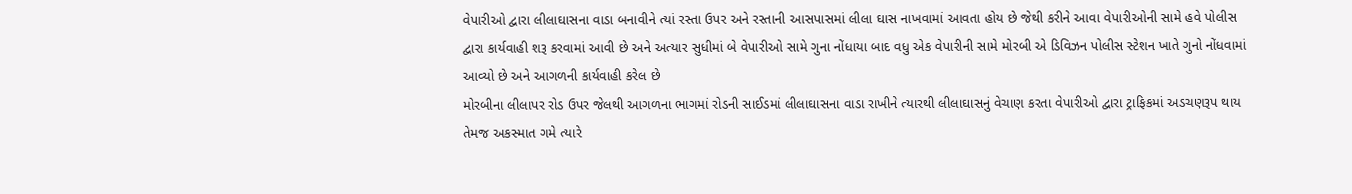વેપારીઓ દ્વારા લીલાઘાસના વાડા બનાવીને ત્યાં રસ્તા ઉપર અને રસ્તાની આસપાસમાં લીલા ઘાસ નાખવામાં આવતા હોય છે જેથી કરીને આવા વેપારીઓની સામે હવે પોલીસ દ્વારા કાર્યવાહી શરૂ કરવામાં આવી છે અને અત્યાર સુધીમાં બે વેપારીઓ સામે ગુના નોંધાયા બાદ વધુ એક વેપારીની સામે મોરબી એ ડિવિઝન પોલીસ સ્ટેશન ખાતે ગુનો નોંધવામાં આવ્યો છે અને આગળની કાર્યવાહી કરેલ છે
મોરબીના લીલાપર રોડ ઉપર જેલથી આગળના ભાગમાં રોડની સાઈડમાં લીલાઘાસના વાડા રાખીને ત્યારથી લીલાઘાસનું વેચાણ કરતા વેપારીઓ દ્વારા ટ્રાફિકમાં અડચણરૂપ થાય તેમજ અકસ્માત ગમે ત્યારે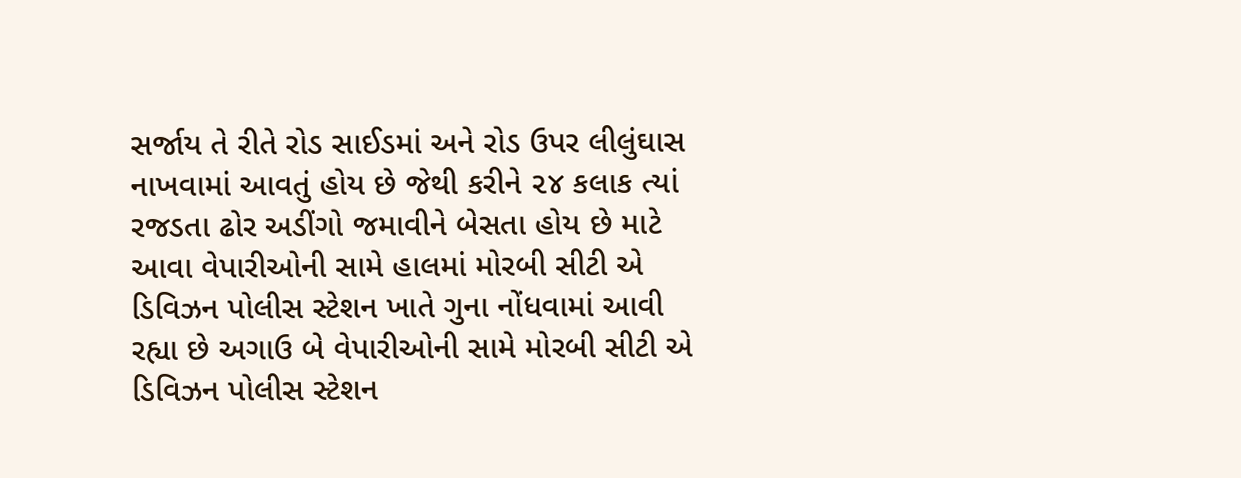સર્જાય તે રીતે રોડ સાઈડમાં અને રોડ ઉપર લીલુંઘાસ નાખવામાં આવતું હોય છે જેથી કરીને ૨૪ કલાક ત્યાં રજડતા ઢોર અડીંગો જમાવીને બેસતા હોય છે માટે આવા વેપારીઓની સામે હાલમાં મોરબી સીટી એ ડિવિઝન પોલીસ સ્ટેશન ખાતે ગુના નોંધવામાં આવી રહ્યા છે અગાઉ બે વેપારીઓની સામે મોરબી સીટી એ ડિવિઝન પોલીસ સ્ટેશન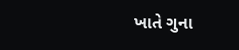ખાતે ગુના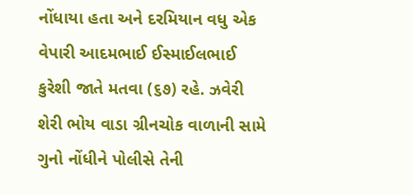નોંધાયા હતા અને દરમિયાન વધુ એક વેપારી આદમભાઈ ઈસ્માઈલભાઈ કુરેશી જાતે મતવા (૬૭) રહે. ઝવેરી શેરી ભોય વાડા ગ્રીનચોક વાળાની સામે ગુનો નોંધીને પોલીસે તેની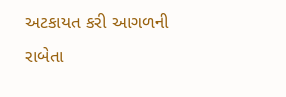અટકાયત કરી આગળની રાબેતા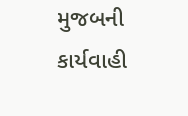મુજબની કાર્યવાહી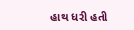હાથ ધરી હતી